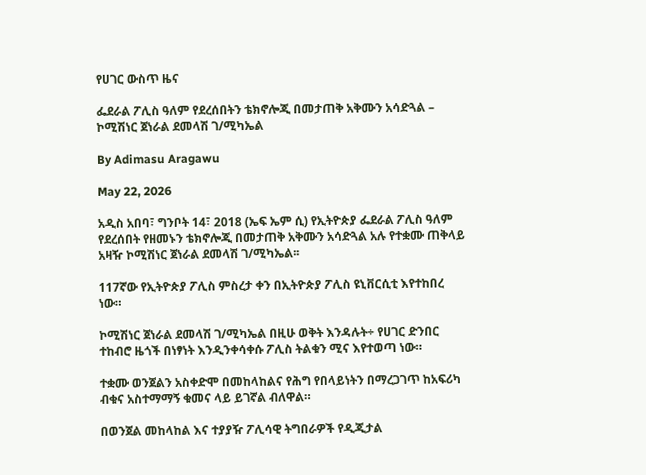የሀገር ውስጥ ዜና

ፌደራል ፖሊስ ዓለም የደረሰበትን ቴክኖሎጂ በመታጠቅ አቅሙን አሳድጓል – ኮሚሽነር ጀነራል ደመላሽ ገ/ሚካኤል

By Adimasu Aragawu

May 22, 2026

አዲስ አበባ፣ ግንቦት 14፣ 2018 (ኤፍ ኤም ሲ) የኢትዮጵያ ፌደራል ፖሊስ ዓለም የደረሰበት የዘመኑን ቴክኖሎጂ በመታጠቅ አቅሙን አሳድጓል አሉ የተቋሙ ጠቅላይ አዛዥ ኮሚሽነር ጀነራል ደመላሽ ገ/ሚካኤል፡፡

117ኛው የኢትዮጵያ ፖሊስ ምስረታ ቀን በኢትዮጵያ ፖሊስ ዩኒቨርሲቲ እየተከበረ ነው።

ኮሚሽነር ጀነራል ደመላሽ ገ/ሚካኤል በዚሁ ወቅት እንዳሉት÷ የሀገር ድንበር ተከብሮ ዜጎች በነፃነት እንዲንቀሳቀሱ ፖሊስ ትልቁን ሚና እየተወጣ ነው።

ተቋሙ ወንጀልን አስቀድሞ በመከላከልና የሕግ የበላይነትን በማረጋገጥ ከአፍሪካ ብቁና አስተማማኝ ቁመና ላይ ይገኛል ብለዋል።

በወንጀል መከላከል እና ተያያዥ ፖሊሳዊ ትግበራዎች የዲጂታል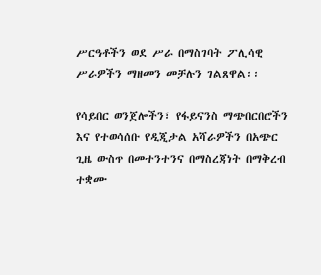ሥርዓቶችን ወደ ሥራ በማስገባት ፖሊሳዊ ሥራዎችን ማዘመን መቻሉን ገልጸዋል፡፡

የሳይበር ወንጀሎችን፣ የፋይናንስ ማጭበርበሮችን እና የተወሳሰቡ የዲጂታል አሻራዎችን በአጭር ጊዜ ውስጥ በመተንተንና በማስረጃነት በማቅረብ ተቋሙ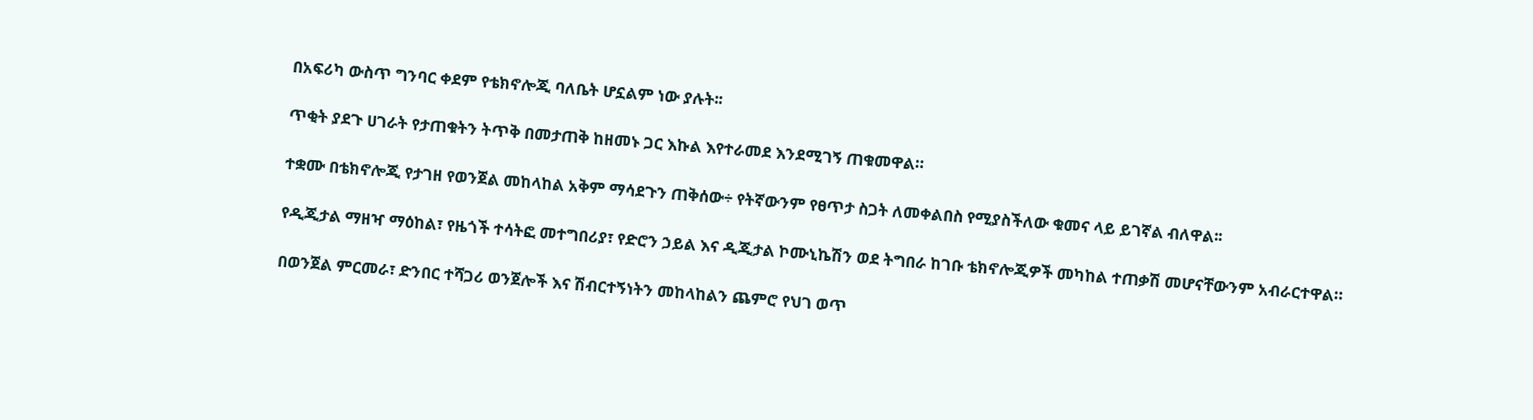በአፍሪካ ውስጥ ግንባር ቀደም የቴክኖሎጂ ባለቤት ሆኗልም ነው ያሉት፡፡

ጥቂት ያደጉ ሀገራት የታጠቁትን ትጥቅ በመታጠቅ ከዘመኑ ጋር እኩል እየተራመደ እንደሚገኝ ጠቁመዋል።

ተቋሙ በቴክኖሎጂ የታገዘ የወንጀል መከላከል አቅም ማሳደጉን ጠቅሰው÷ የትኛውንም የፀጥታ ስጋት ለመቀልበስ የሚያስችለው ቁመና ላይ ይገኛል ብለዋል፡፡

የዲጂታል ማዘዣ ማዕከል፣ የዜጎች ተሳትፎ መተግበሪያ፣ የድሮን ኃይል እና ዲጂታል ኮሙኒኬሽን ወደ ትግበራ ከገቡ ቴክኖሎጂዎች መካከል ተጠቃሽ መሆናቸውንም አብራርተዋል።

በወንጀል ምርመራ፣ ድንበር ተሻጋሪ ወንጀሎች እና ሽብርተኝነትን መከላከልን ጨምሮ የህገ ወጥ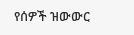የሰዎች ዝውውር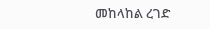መከላከል ረገድ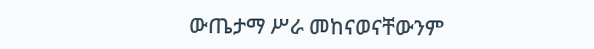ውጤታማ ሥራ መከናወናቸውንም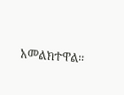አመልክተዋል።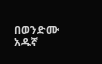በወንድሙ አዱኛ